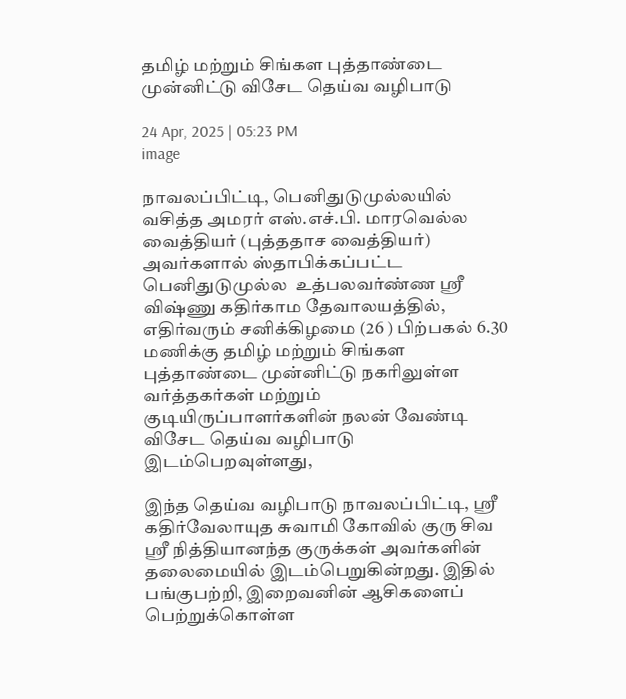தமிழ் மற்றும் சிங்கள புத்தாண்டை முன்னிட்டு விசேட தெய்வ வழிபாடு

24 Apr, 2025 | 05:23 PM
image

நாவலப்பிட்டி, பெனிதுடுமுல்லயில் வசித்த அமரர் எஸ்.எச்.பி. மாரவெல்ல வைத்தியர் (புத்ததாச வைத்தியர்) அவர்களால் ஸ்தாபிக்கப்பட்ட பெனிதுடுமுல்ல  உத்பலவர்ண்ண ஸ்ரீ விஷ்ணு கதிர்காம தேவாலயத்தில்,  எதிர்வரும் சனிக்கிழமை (26 ) பிற்பகல் 6.30 மணிக்கு தமிழ் மற்றும் சிங்கள புத்தாண்டை முன்னிட்டு நகரிலுள்ள வர்த்தகர்கள் மற்றும் குடியிருப்பாளர்களின் நலன் வேண்டி விசேட தெய்வ வழிபாடு இடம்பெறவுள்ளது,

இந்த தெய்வ வழிபாடு நாவலப்பிட்டி, ஸ்ரீ கதிர்வேலாயுத சுவாமி கோவில் குரு சிவ ஸ்ரீ நித்தியானந்த குருக்கள் அவர்களின் தலைமையில் இடம்பெறுகின்றது. இதில் பங்குபற்றி, இறைவனின் ஆசிகளைப் பெற்றுக்கொள்ள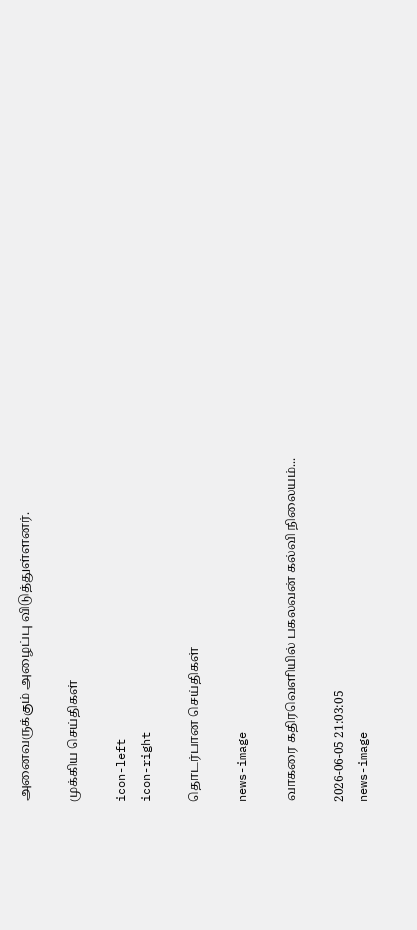அனைவருக்கும் அழைப்பு விடுத்துள்ளனர்.

முக்கிய செய்திகள்

icon-left
icon-right

தொடர்பான செய்திகள்

news-image

வாகரை கதிரவெளியில் பகலவன் கல்வி நிலையம்...

2026-06-05 21:03:05
news-image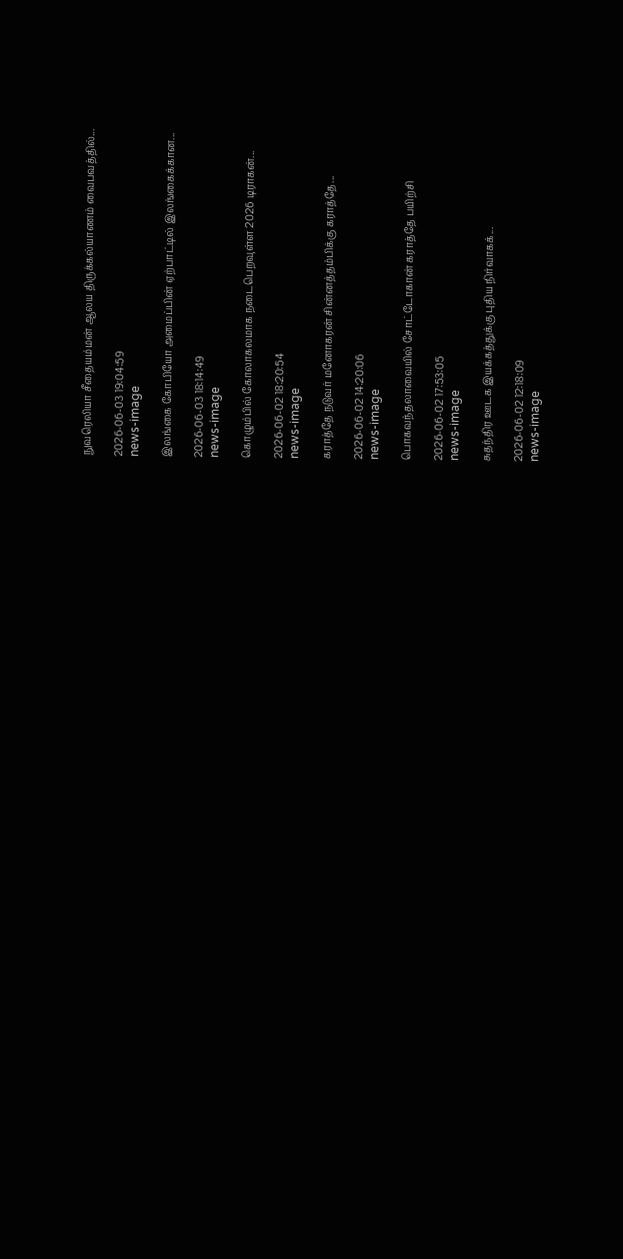நுவரெலியா சீதையம்மன் ஆலய திருக்கல்யாணம் வைபவத்தில்...

2026-06-03 19:04:59
news-image

இலங்கை கோபியோ அமைப்பின் ஏற்பாட்டில் இலங்கைக்கான...

2026-06-03 18:14:49
news-image

கொழும்பில் கோலாகலமாக நடைபெறவுள்ள 2026 டிராகன்...

2026-06-02 18:20:54
news-image

கராத்தே நடுவர் மனோகரன் சின்னத்தம்பிக்கு கராத்தே...

2026-06-02 14:20:06
news-image

பொகவந்தலாவையில் சோட்டோகான் கராத்தே பயிற்சி

2026-06-02 17:53:05
news-image

சுதந்திர ஊடக இயக்கத்துக்கு புதிய நிர்வாகக்...

2026-06-02 12:18:09
news-image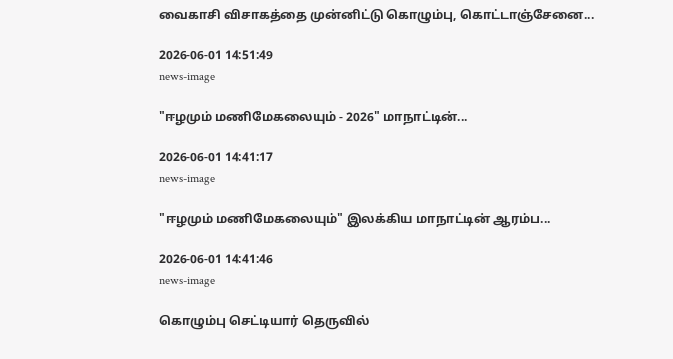வைகாசி விசாகத்தை முன்னிட்டு கொழும்பு, கொட்டாஞ்சேனை...

2026-06-01 14:51:49
news-image

"ஈழமும் மணிமேகலையும் - 2026" மாநாட்டின்...

2026-06-01 14:41:17
news-image

"ஈழமும் மணிமேகலையும்" இலக்கிய மாநாட்டின் ஆரம்ப...

2026-06-01 14:41:46
news-image

கொழும்பு செட்டியார் தெருவில்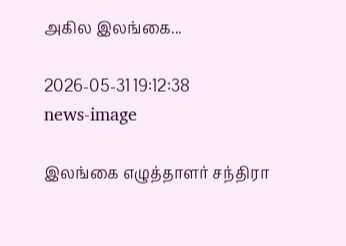அகில இலங்கை...

2026-05-31 19:12:38
news-image

இலங்கை எழுத்தாளர் சந்திரா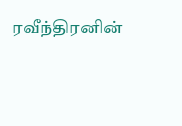ரவீந்திரனின்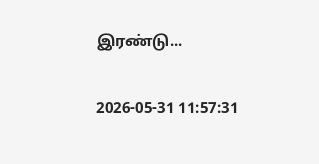இரண்டு...

2026-05-31 11:57:31